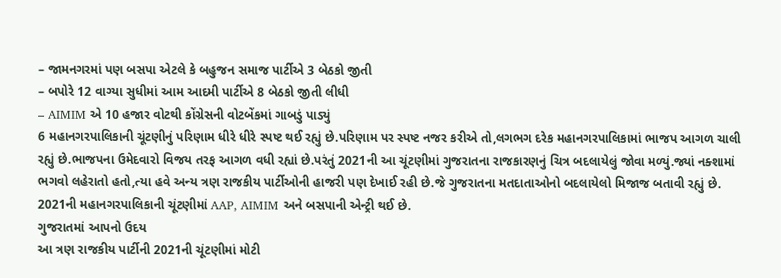– જામનગરમાં પણ બસપા એટલે કે બહુજન સમાજ પાર્ટીએ 3 બેઠકો જીતી
– બપોરે 12 વાગ્યા સુધીમાં આમ આદમી પાર્ટીએ 8 બેઠકો જીતી લીધી
– AIMIM એ 10 હજાર વોટથી કોંગ્રેસની વોટબેંકમાં ગાબડું પાડ્યું
6 મહાનગરપાલિકાની ચૂંટણીનું પરિણામ ધીરે ધીરે સ્પષ્ટ થઈ રહ્યું છે.પરિણામ પર સ્પષ્ટ નજર કરીએ તો,લગભગ દરેક મહાનગરપાલિકામાં ભાજપ આગળ ચાલી રહ્યું છે.ભાજપના ઉમેદવારો વિજય તરફ આગળ વધી રહ્યાં છે.પરંતું 2021ની આ ચૂંટણીમાં ગુજરાતના રાજકારણનું ચિત્ર બદલાયેલું જોવા મળ્યું.જ્યાં નક્શામાં ભગવો લહેરાતો હતો,ત્યા હવે અન્ય ત્રણ રાજકીય પાર્ટીઓની હાજરી પણ દેખાઈ રહી છે.જે ગુજરાતના મતદાતાઓનો બદલાયેલો મિજાજ બતાવી રહ્યું છે. 2021ની મહાનગરપાલિકાની ચૂંટણીમાં AAP, AIMIM અને બસપાની એન્ટ્રી થઈ છે.
ગુજરાતમાં આપનો ઉદય
આ ત્રણ રાજકીય પાર્ટીની 2021ની ચૂંટણીમાં મોટી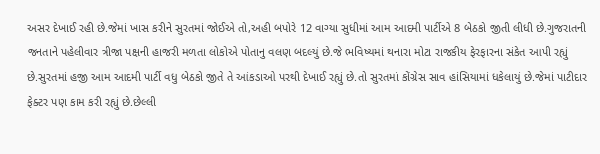અસર દેખાઈ રહી છે.જેમાં ખાસ કરીને સુરતમાં જોઈએ તો,અહી બપોરે 12 વાગ્યા સુધીમાં આમ આદમી પાર્ટીએ 8 બેઠકો જીતી લીધી છે.ગુજરાતની જનતાને પહેલીવાર ત્રીજા પક્ષની હાજરી મળતા લોકોએ પોતાનુ વલણ બદલ્યું છે.જે ભવિષ્યમાં થનારા મોટા રાજકીય ફેરફારના સંકેત આપી રહ્યું છે.સુરતમાં હજી આમ આદમી પાર્ટી વધુ બેઠકો જીતે તે આંકડાઓ પરથી દેખાઈ રહ્યું છે.તો સુરતમાં કોંગ્રેસ સાવ હાંસિયામાં ધકેલાયું છે.જેમાં પાટીદાર ફેક્ટર પણ કામ કરી રહ્યું છે.છેલ્લી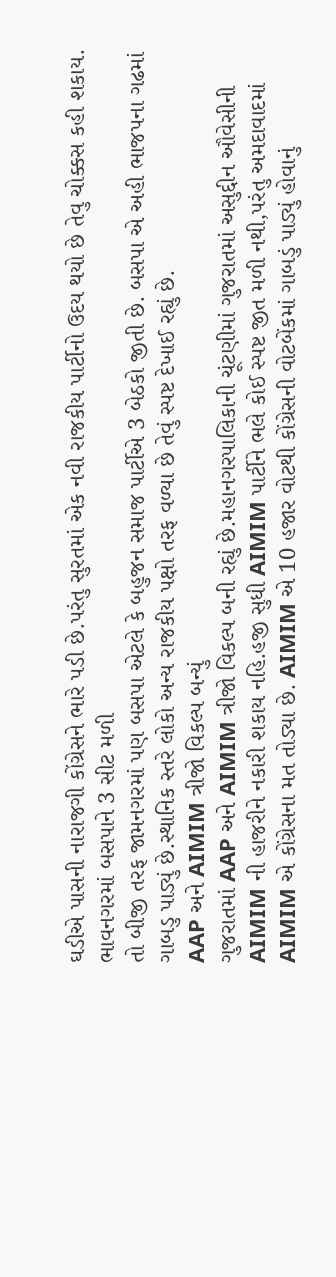ઘડીએ પાસની નારાજગી કોંગ્રેસને ભારે પડી છે.પરંતુ સુરતમાં એક નવી રાજકીય પાર્ટીનો ઉદય થયો છે તેવુ ચોક્કસ કહી શકાય.
ભાવનગરમાં બસપાને 3 સીટ મળી
તો બીજી તરફ જામનગરમાં પણ બસપા એટલે કે બહુજન સમાજ પાર્ટીએ 3 બેઠકો જીતી છે. બસપા એ અહી ભાજપના ગઢમાં ગાબડુ પાડ્યું છે.સ્થાનિક સ્તરે લોકો અન્ય રાજકીય પક્ષો તરફ વળ્યા છે તેવું સ્પષ્ટ દેખાઈ રહ્યું છે.
AAP અને AIMIM ત્રીજો વિકલ્પ બન્યું
ગુજરાતમાં AAP અને AIMIM ત્રીજો વિકલ્પ બની રહ્યું છે.મહાનગરપાલિકાની ચૂંટણીમાં ગુજરાતમાં અસુદ્દીન ઔવેસીની AIMIM ની હાજરીને નકારી શકાય નહિ.હજી સુધી AIMIM પાર્ટીને ભલે કોઈ સ્પષ્ટ જીત મળી નથી,પરંતુ અમદાવાદમાં AIMIM એ કોંગ્રેસના મત તોડ્યા છે. AIMIM એ 10 હજાર વોટથી કોંગ્રેસની વોટબેંકમાં ગાબડું પાડ્યું હોવાનું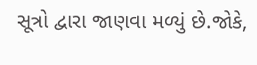સૂત્રો દ્વારા જાણવા મળ્યું છે.જોકે,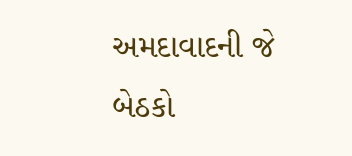અમદાવાદની જે બેઠકો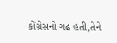કોંગ્રેસનો ગઢ હતી,તેને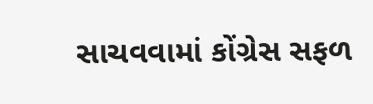સાચવવામાં કોંગ્રેસ સફળ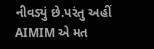નીવડ્યું છે.પરંતુ અહીં AIMIM એ મત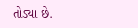તોડ્યા છે.